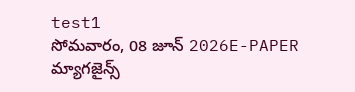test1
సోమవారం, 08 జూన్ 2026E-PAPER
మ్యాగజైన్స్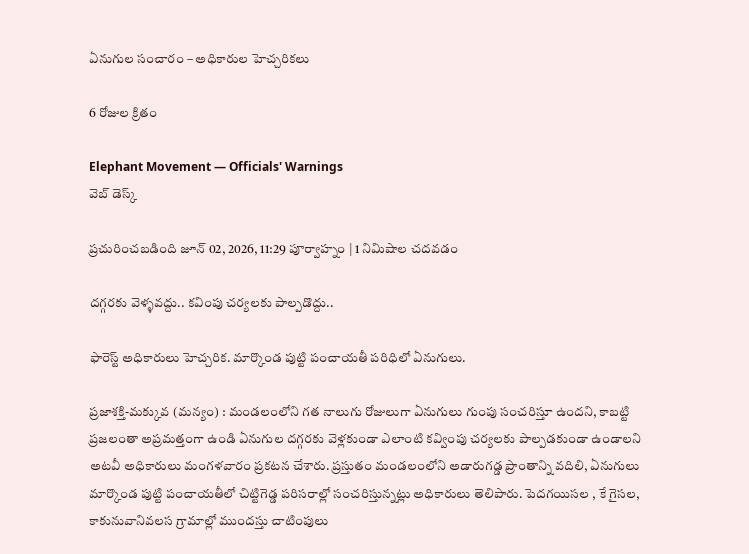ఏనుగుల సంచారం – అధికారుల హెచ్చరికలు

6 రోజుల క్రితం

Elephant Movement — Officials' Warnings
వెబ్ డెస్క్

ప్రచురించబడింది జూన్ 02, 2026, 11:29 పూర్వాహ్నం | 1 నిమిషాల చదవడం

దగ్గరకు వెళ్ళవద్దు.. కవింపు చర్యలకు పాల్పడొద్దు..

ఫారెస్ట్ అధికారులు హెచ్చరిక. మార్కొండ పుట్టి పంచాయతీ పరిధిలో ఏనుగులు.

ప్రజాశక్తి-మక్కువ (మన్యం) : మండలంలోని గత నాలుగు రోజులుగా ఏనుగులు గుంపు సంచరిస్తూ ఉందని, కాబట్టి ప్రజలంతా అప్రమత్తంగా ఉండి ఏనుగుల దగ్గరకు వెళ్లకుండా ఎలాంటి కవ్వింపు చర్యలకు పాల్పడకుండా ఉండాలని అటవీ అధికారులు మంగళవారం ప్రకటన చేశారు. ప్రస్తుతం మండలంలోని అడారుగడ్డ ప్రాంతాన్ని వదిలి, ఏనుగులు మార్కొండ పుట్టి పంచాయతీలో చిట్టిగెడ్డ పరిసరాల్లో సంచరిస్తున్నట్లు అధికారులు తెలిపారు. పెదగయిసల , కే గైసల, కాకునువానివలస గ్రామాల్లో ముందస్తు చాటింపులు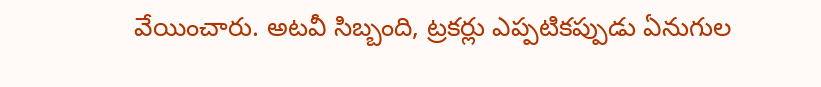వేయించారు. అటవీ సిబ్బంది, ట్రకర్లు ఎప్పటికప్పుడు ఏనుగుల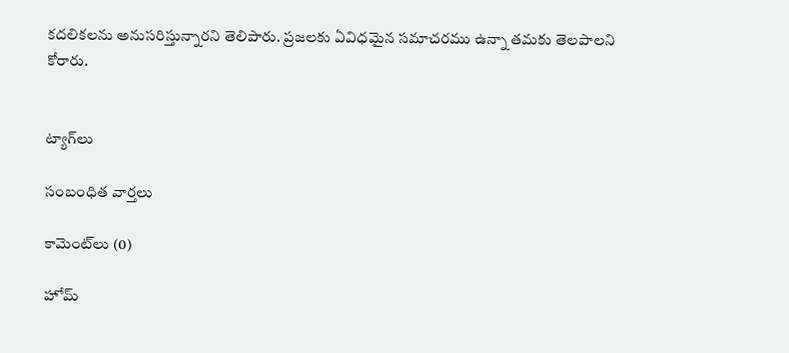కదలికలను అనుసరిస్తున్నారని తెలిపారు. ప్రజలకు ఏవిధమైన సమాచరము ఉన్నా తమకు తెలపాలని కోరారు.


ట్యాగ్‌లు

సంబంధిత వార్తలు

కామెంట్‌లు (0)

హోమ్